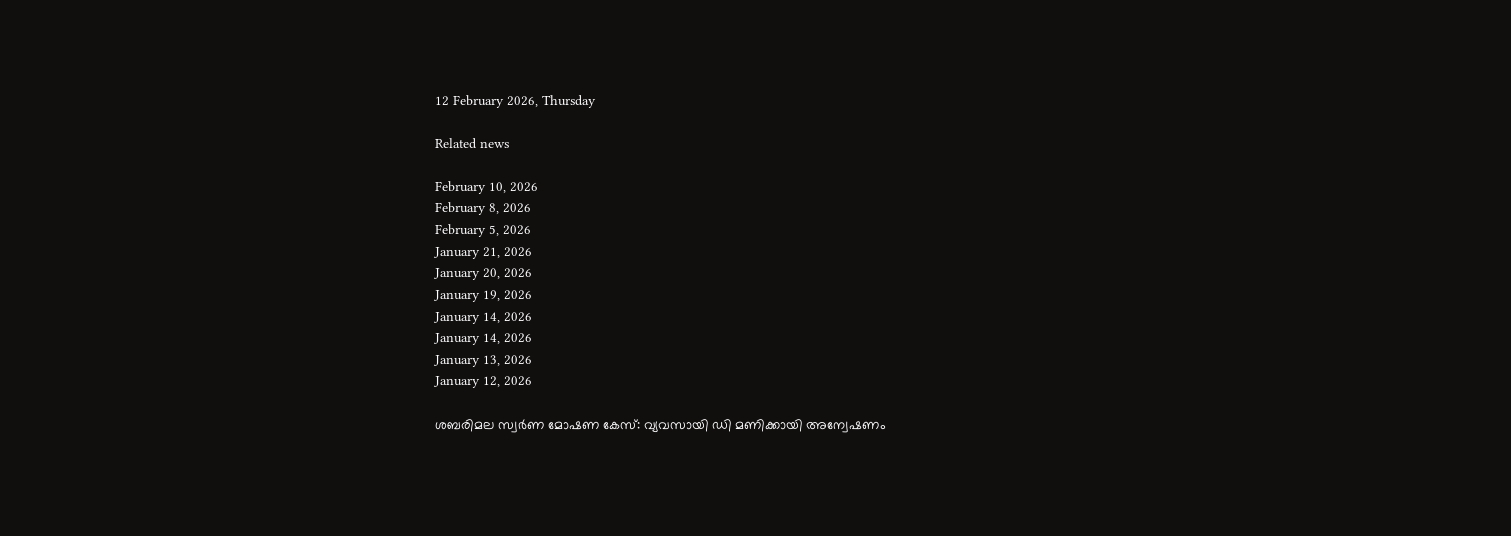12 February 2026, Thursday

Related news

February 10, 2026
February 8, 2026
February 5, 2026
January 21, 2026
January 20, 2026
January 19, 2026
January 14, 2026
January 14, 2026
January 13, 2026
January 12, 2026

ശബരിമല സ്വർണ മോഷണ കേസ്: വ്യവസായി ഡി മണിക്കായി അന്വേഷണം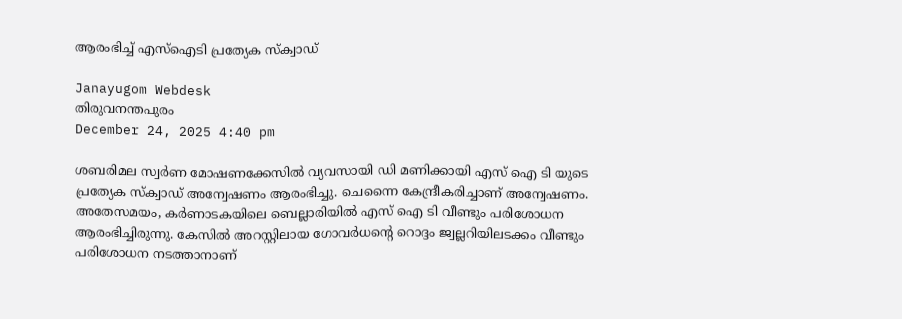ആരംഭിച്ച് എസ്ഐടി പ്രത്യേക സ്ക്വാഡ്

Janayugom Webdesk
തിരുവനന്തപുരം
December 24, 2025 4:40 pm

ശബരിമല സ്വർണ മോഷണക്കേസിൽ വ്യവസായി ഡി മണിക്കായി എസ് ഐ ടി യുടെ പ്രത്യേക സ്ക്വാഡ് അന്വേഷണം ആരംഭിച്ചു. ചെന്നൈ കേന്ദ്രീകരിച്ചാണ് അന്വേഷണം. അതേസമയം, കർണാടകയിലെ ബെല്ലാരിയിൽ എസ് ഐ ടി വീണ്ടും പരിശോധന ആരംഭിച്ചിരുന്നു. കേസിൽ അറസ്റ്റിലായ ഗോവർധന്റെ റൊദ്ദം ജ്വല്ലറിയിലടക്കം വീണ്ടും പരിശോധന നടത്താനാണ്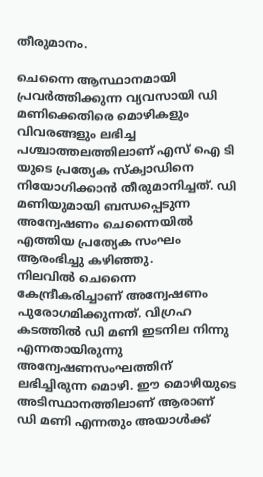തീരുമാനം.

ചെന്നൈ ആസ്ഥാനമായി പ്രവർത്തിക്കുന്ന വ്യവസായി ഡി മണിക്കെതിരെ മൊഴികളും വിവരങ്ങളും ലഭിച്ച പശ്ചാത്തലത്തിലാണ് എസ് ഐ ടി യുടെ പ്രത്യേക സ്ക്വാഡിനെ നിയോഗിക്കാൻ തീരുമാനിച്ചത്. ഡി മണിയുമായി ബന്ധപ്പെടുന്ന അന്വേഷണം ചെന്നൈയിൽ എത്തിയ പ്രത്യേക സംഘം ആരംഭിച്ചു കഴിഞ്ഞു.
നിലവില്‍ ചെന്നൈ കേന്ദ്രീകരിച്ചാണ് അന്വേഷണം പുരോഗമിക്കുന്നത്. വിഗ്രഹ കടത്തിൽ ഡി മണി ഇടനില നിന്നു എന്നതായിരുന്നു അന്വേഷണസംഘത്തിന് ലഭിച്ചിരുന്ന മൊഴി. ഈ മൊഴിയുടെ അടിസ്ഥാനത്തിലാണ് ആരാണ് ഡി മണി എന്നതും അയാൾക്ക്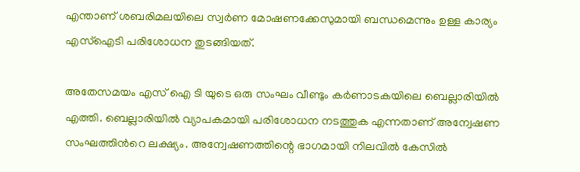എന്താണ് ശബരിമലയിലെ സ്വർണ മോഷണക്കേസുമായി ബന്ധമെന്നും ഉള്ള കാര്യം എസ്ഐടി പരിശോധന തുടങ്ങിയത്.

അതേസമയം എസ് ഐ ടി യുടെ ഒരു സംഘം വീണ്ടും കർണാടകയിലെ ബെല്ലാരിയിൽ എത്തി. ബെല്ലാരിയിൽ വ്യാപകമായി പരിശോധന നടത്തുക എന്നതാണ് അന്വേഷണ സംഘത്തിൻറെ ലക്ഷ്യം. അന്വേഷണത്തിന്റെ ഭാഗമായി നിലവിൽ കേസിൽ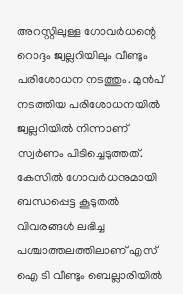അറസ്റ്റിലുള്ള ഗോവർധന്റെ റൊദ്ദം ജ്വല്ലറിയിലും വീണ്ടും പരിശോധന നടത്തും. മുൻപ് നടത്തിയ പരിശോധനയിൽ ജ്വല്ലറിയിൽ നിന്നാണ് സ്വർണം പിടിച്ചെടുത്തത്. കേസിൽ ഗോവർധനുമായി ബന്ധപ്പെട്ട കൂടുതൽ വിവരങ്ങൾ ലഭിച്ച പശ്ചാത്തലത്തിലാണ് എസ് ഐ ടി വീണ്ടും ബെല്ലാരിയിൽ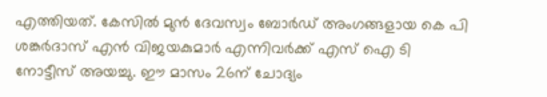എത്തിയത്. കേസിൽ മുൻ ദേവസ്വം ബോർഡ് അംഗങ്ങളായ കെ പി ശങ്കർദാസ് എൻ വിജയകുമാർ എന്നിവർക്ക് എസ് ഐ ടി നോട്ടീസ് അയച്ചു. ഈ മാസം 26ന് ചോദ്യം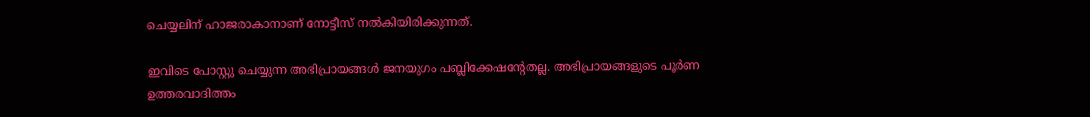ചെയ്യലിന് ഹാജരാകാനാണ് നോട്ടീസ് നല്‍കിയിരിക്കുന്നത്.

ഇവിടെ പോസ്റ്റു ചെയ്യുന്ന അഭിപ്രായങ്ങള്‍ ജനയുഗം പബ്ലിക്കേഷന്റേതല്ല. അഭിപ്രായങ്ങളുടെ പൂര്‍ണ ഉത്തരവാദിത്തം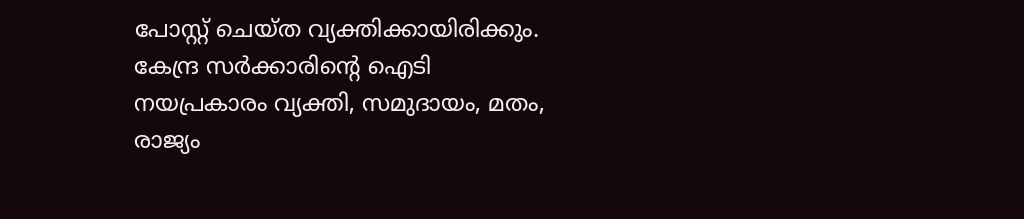പോസ്റ്റ് ചെയ്ത വ്യക്തിക്കായിരിക്കും. കേന്ദ്ര സര്‍ക്കാരിന്റെ ഐടി നയപ്രകാരം വ്യക്തി, സമുദായം, മതം, രാജ്യം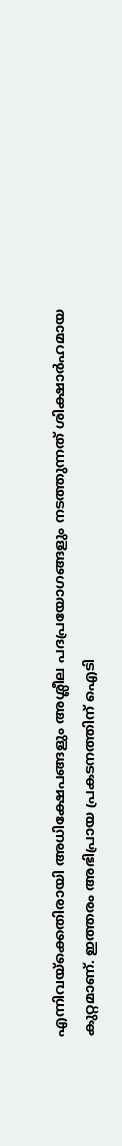എന്നിവയ്‌ക്കെതിരായി അധിക്ഷേപങ്ങളും അശ്ലീല പദപ്രയോഗങ്ങളും നടത്തുന്നത് ശിക്ഷാര്‍ഹമായ കുറ്റമാണ്. ഇത്തരം അഭിപ്രായ പ്രകടനത്തിന് ഐടി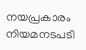നയപ്രകാരം നിയമനടപടി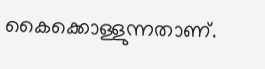കൈക്കൊള്ളുന്നതാണ്.